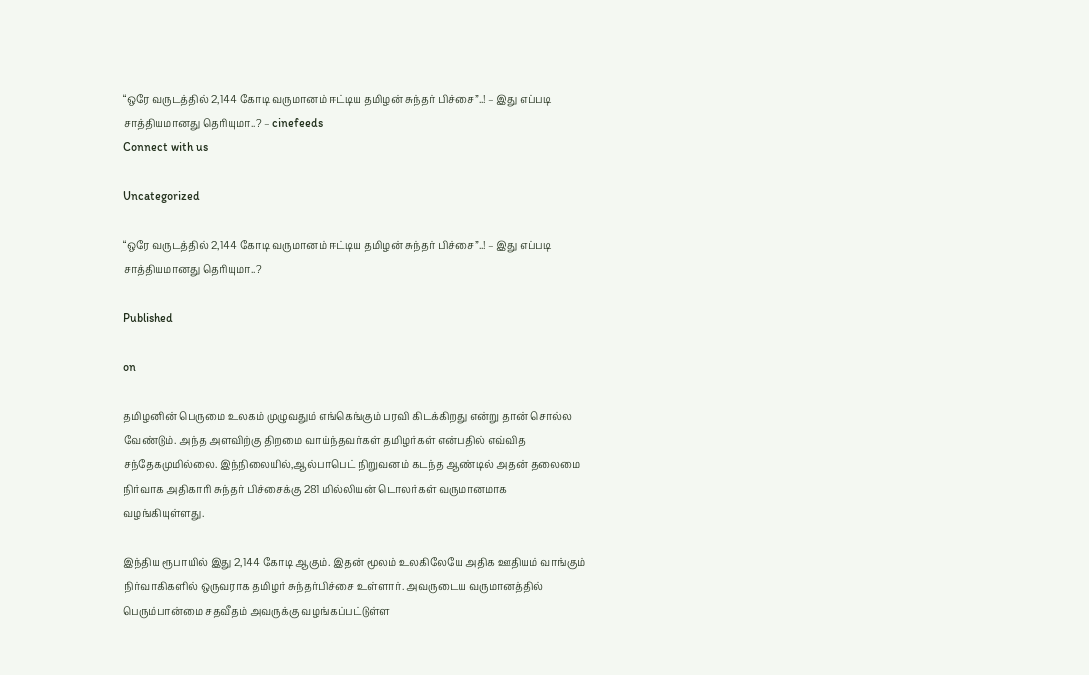“ஒரே வருடத்தில் 2,144 கோடி வருமானம் ஈட்டிய தமிழன் சுந்தர் பிச்சை”..! – இது எப்படி சாத்தியமானது தெரியுமா..? – cinefeeds
Connect with us

Uncategorized

“ஒரே வருடத்தில் 2,144 கோடி வருமானம் ஈட்டிய தமிழன் சுந்தர் பிச்சை”..! – இது எப்படி சாத்தியமானது தெரியுமா..?

Published

on

தமிழனின் பெருமை உலகம் முழுவதும் எங்கெங்கும் பரவி கிடக்கிறது என்று தான் சொல்ல வேண்டும். அந்த அளவிற்கு திறமை வாய்ந்தவர்கள் தமிழர்கள் என்பதில் எவ்வித சந்தேகமுமில்லை. இந்நிலையில்,ஆல்பாபெட் நிறுவனம் கடந்த ஆண்டில் அதன் தலைமை நிர்வாக அதிகாரி சுந்தர் பிச்சைக்கு 281 மில்லியன் டொலர்கள் வருமானமாக வழங்கியுள்ளது.

இந்திய ரூபாயில் இது 2,144 கோடி ஆகும். இதன் மூலம் உலகிலேயே அதிக ஊதியம் வாங்கும் நிர்வாகிகளில் ஒருவராக தமிழர் சுந்தர்பிச்சை உள்ளார். அவருடைய வருமானத்தில் பெரும்பான்மை சதவீதம் அவருக்கு வழங்கப்பட்டுள்ள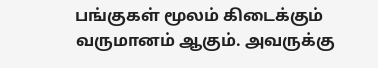பங்குகள் மூலம் கிடைக்கும் வருமானம் ஆகும். அவருக்கு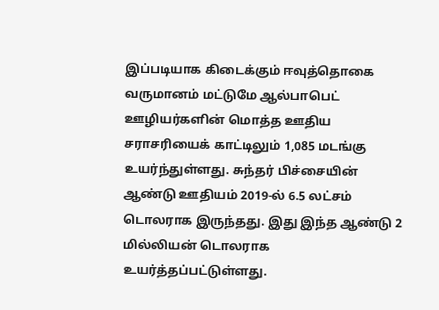இப்படியாக கிடைக்கும் ஈவுத்தொகை வருமானம் மட்டுமே ஆல்பாபெட் ஊழியர்களின் மொத்த ஊதிய சராசரியைக் காட்டிலும் 1,085 மடங்கு உயர்ந்துள்ளது. சுந்தர் பிச்சையின் ஆண்டு ஊதியம் 2019-ல் 6.5 லட்சம் டொலராக இருந்தது. இது இந்த ஆண்டு 2 மில்லியன் டொலராக உயர்த்தப்பட்டுள்ளது.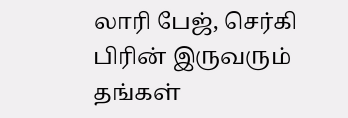லாரி பேஜ், செர்கி பிரின் இருவரும் தங்கள்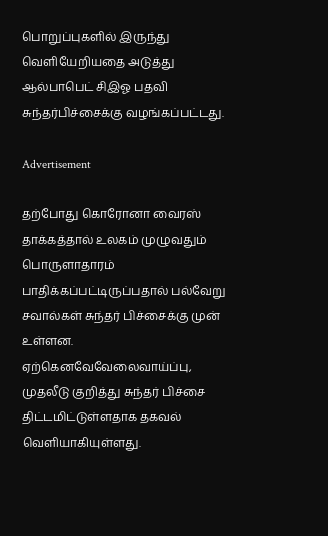பொறுப்புகளில் இருந்து வெளியேறியதை அடுத்து ஆல்பாபெட் சிஇஓ பதவி சுந்தர்பிச்சைக்கு வழங்கப்பட்டது.

Advertisement

தற்போது கொரோனா வைரஸ் தாக்கத்தால் உலகம் முழுவதும் பொருளாதாரம் பாதிக்கப்பட்டிருப்பதால் பல்வேறு சவால்கள் சுந்தர் பிச்சைக்கு முன் உள்ளன. ஏற்கெனவேவேலைவாய்ப்பு, முதலீடு குறித்து சுந்தர் பிச்சை திட்டமிட்டுள்ளதாக தகவல் வெளியாகியுள்ளது.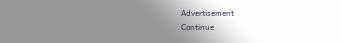Advertisement
Continue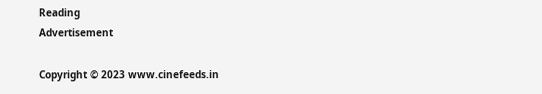Reading
Advertisement

Copyright © 2023 www.cinefeeds.in